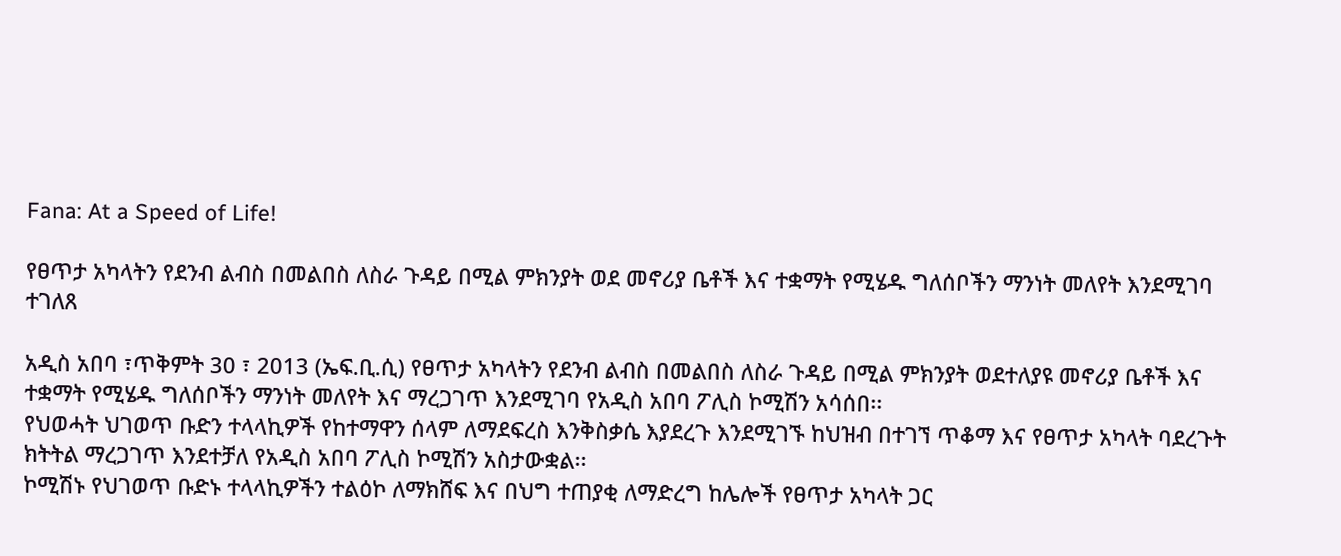Fana: At a Speed of Life!

የፀጥታ አካላትን የደንብ ልብስ በመልበስ ለስራ ጉዳይ በሚል ምክንያት ወደ መኖሪያ ቤቶች እና ተቋማት የሚሄዱ ግለሰቦችን ማንነት መለየት እንደሚገባ ተገለጸ

አዲስ አበባ ፣ጥቅምት 30 ፣ 2013 (ኤፍ.ቢ.ሲ) የፀጥታ አካላትን የደንብ ልብስ በመልበስ ለስራ ጉዳይ በሚል ምክንያት ወደተለያዩ መኖሪያ ቤቶች እና ተቋማት የሚሄዱ ግለሰቦችን ማንነት መለየት እና ማረጋገጥ እንደሚገባ የአዲስ አበባ ፖሊስ ኮሚሽን አሳሰበ፡፡
የህወሓት ህገወጥ ቡድን ተላላኪዎች የከተማዋን ሰላም ለማደፍረስ እንቅስቃሴ እያደረጉ እንደሚገኙ ከህዝብ በተገኘ ጥቆማ እና የፀጥታ አካላት ባደረጉት ክትትል ማረጋገጥ እንደተቻለ የአዲስ አበባ ፖሊስ ኮሚሽን አስታውቋል፡፡
ኮሚሽኑ የህገወጥ ቡድኑ ተላላኪዎችን ተልዕኮ ለማክሸፍ እና በህግ ተጠያቂ ለማድረግ ከሌሎች የፀጥታ አካላት ጋር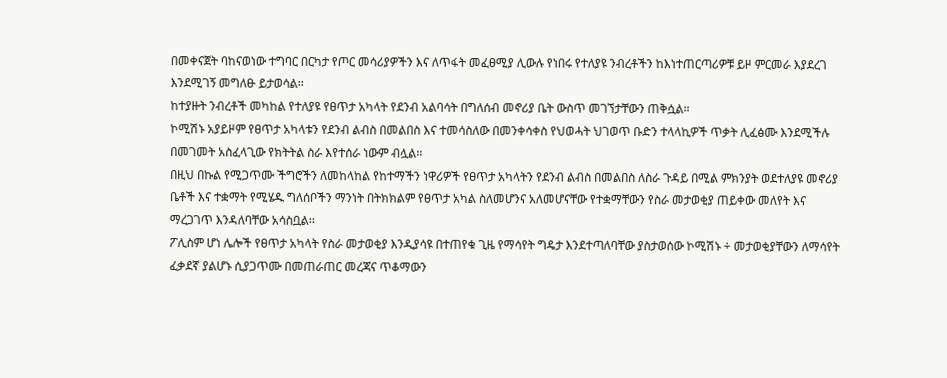በመቀናጀት ባከናወነው ተግባር በርካታ የጦር መሳሪያዎችን እና ለጥፋት መፈፀሚያ ሊውሉ የነበሩ የተለያዩ ንብረቶችን ከእነተጠርጣሪዎቹ ይዞ ምርመራ እያደረገ እንደሚገኝ መግለፁ ይታወሳል፡፡
ከተያዙት ንብረቶች መካከል የተለያዩ የፀጥታ አካላት የደንብ አልባሳት በግለሰብ መኖሪያ ቤት ውስጥ መገኘታቸውን ጠቅሷል።
ኮሚሽኑ አያይዞም የፀጥታ አካላቱን የደንብ ልብስ በመልበስ እና ተመሳስለው በመንቀሳቀስ የህወሓት ህገወጥ ቡድን ተላላኪዎች ጥቃት ሊፈፅሙ እንደሚችሉ በመገመት አስፈላጊው የክትትል ስራ እየተሰራ ነውም ብሏል፡፡
በዚህ በኩል የሚጋጥሙ ችግሮችን ለመከላከል የከተማችን ነዋሪዎች የፀጥታ አካላትን የደንብ ልብስ በመልበስ ለስራ ጉዳይ በሚል ምክንያት ወደተለያዩ መኖሪያ ቤቶች እና ተቋማት የሚሄዱ ግለሰቦችን ማንነት በትክክልም የፀጥታ አካል ስለመሆንና አለመሆናቸው የተቋማቸውን የስራ መታወቂያ ጠይቀው መለየት እና ማረጋገጥ እንዳለባቸው አሳስቧል፡፡
ፖሊስም ሆነ ሌሎች የፀጥታ አካላት የስራ መታወቂያ እንዲያሳዩ በተጠየቁ ጊዜ የማሳየት ግዴታ እንደተጣለባቸው ያስታወሰው ኮሚሽኑ ÷ መታወቂያቸውን ለማሳየት ፈቃደኛ ያልሆኑ ሲያጋጥሙ በመጠራጠር መረጃና ጥቆማውን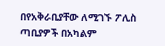በየአቅራቢያቸው ለሚገኙ ፖሊስ ጣቢያዎች በአካልም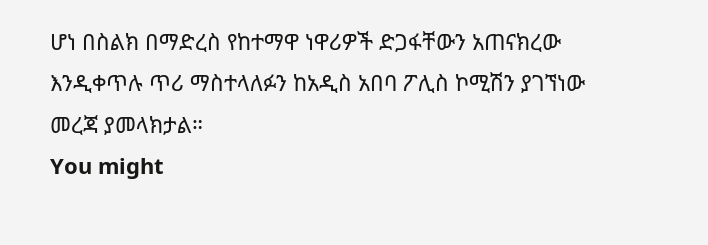ሆነ በስልክ በማድረስ የከተማዋ ነዋሪዎች ድጋፋቸውን አጠናክረው እንዲቀጥሉ ጥሪ ማስተላለፉን ከአዲስ አበባ ፖሊስ ኮሚሽን ያገኘነው መረጃ ያመላክታል።
You might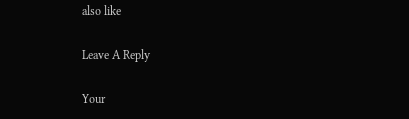also like

Leave A Reply

Your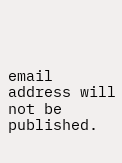email address will not be published.